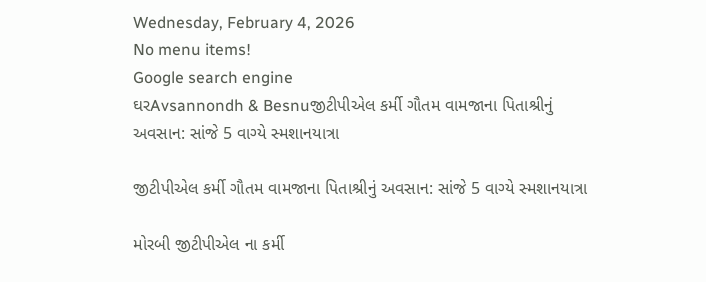Wednesday, February 4, 2026
No menu items!
Google search engine
ઘરAvsannondh & Besnuજીટીપીએલ કર્મી ગૌતમ વામજાના પિતાશ્રીનું અવસાન: સાંજે 5 વાગ્યે સ્મશાનયાત્રા

જીટીપીએલ કર્મી ગૌતમ વામજાના પિતાશ્રીનું અવસાન: સાંજે 5 વાગ્યે સ્મશાનયાત્રા

મોરબી જીટીપીએલ ના કર્મી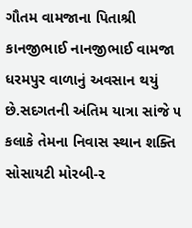ગૌતમ વામજાના પિતાશ્રી કાનજીભાઈ નાનજીભાઈ વામજા ધરમપુર વાળાનું અવસાન થયું છે.સદગતની અંતિમ યાત્રા સાંજે ૫ કલાકે તેમના નિવાસ સ્થાન શક્તિ સોસાયટી મોરબી-૨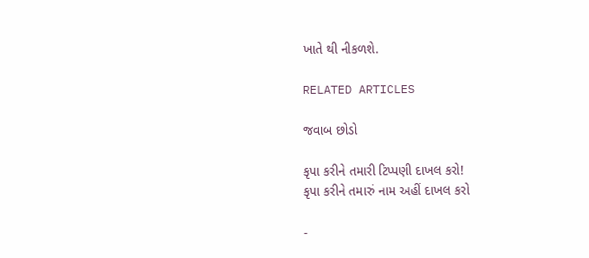ખાતે થી નીકળશે.

RELATED ARTICLES

જવાબ છોડો

કૃપા કરીને તમારી ટિપ્પણી દાખલ કરો!
કૃપા કરીને તમારું નામ અહીં દાખલ કરો

-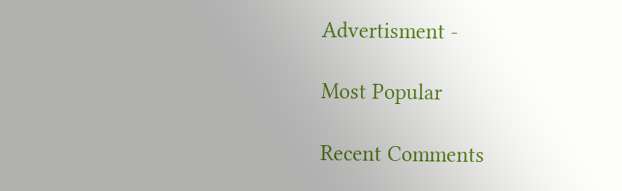Advertisment -

Most Popular

Recent Comments